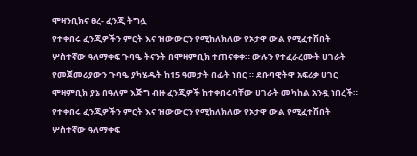ሞዛንቢክና ፀረ- ፈንጂ ትግሏ
የተቀበሩ ፈንጂዎችን ምርት እና ዝውውርን የሚከለክለው የኦታዋ ውል የሚፈተሽበት ሦስተኛው ዓለማቀፍ ጉባዔ ትናንት በሞዛምቢክ ተጠናቀቀ። ውሉን የተፈራረሙት ሀገራት የመጀመሪያውን ጉባዔ ያካሄዱት ከ15 ዓመታት በፊት ነበር ። ደቡባዊትዋ አፍሪቃ ሀገር ሞዛምቢክ ያኔ በዓለም እጅግ ብዙ ፈንጂዎች ከተቀበሩባቸው ሀገራት መካከል አንዷ ነበረች።
የተቀበሩ ፈንጂዎችን ምርት እና ዝውውርን የሚከለክለው የኦታዋ ውል የሚፈተሽበት ሦስተኛው ዓለማቀፍ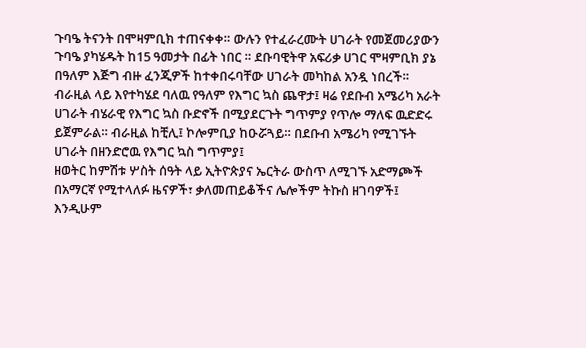ጉባዔ ትናንት በሞዛምቢክ ተጠናቀቀ። ውሉን የተፈራረሙት ሀገራት የመጀመሪያውን ጉባዔ ያካሄዱት ከ15 ዓመታት በፊት ነበር ። ደቡባዊትዋ አፍሪቃ ሀገር ሞዛምቢክ ያኔ በዓለም እጅግ ብዙ ፈንጂዎች ከተቀበሩባቸው ሀገራት መካከል አንዷ ነበረች።
ብራዚል ላይ እየተካሄደ ባለዉ የዓለም የእግር ኳስ ጨዋታ፤ ዛሬ የደቡብ አሜሪካ አራት ሀገራት ብሄራዊ የእግር ኳስ ቡድኖች በሚያደርጉት ግጥምያ የጥሎ ማለፍ ዉድድሩ ይጀምራል። ብራዚል ከቺሊ፤ ኮሎምቢያ ከዑሯጓይ። በደቡብ አሜሪካ የሚገኙት ሀገራት በዘንድሮዉ የእግር ኳስ ግጥምያ፤
ዘወትር ከምሽቱ ሦስት ሰዓት ላይ ኢትዮጵያና ኤርትራ ውስጥ ለሚገኙ አድማጮች በአማርኛ የሚተላለፉ ዜናዎች፣ ቃለመጠይቆችና ሌሎችም ትኩስ ዘገባዎች፤ እንዲሁም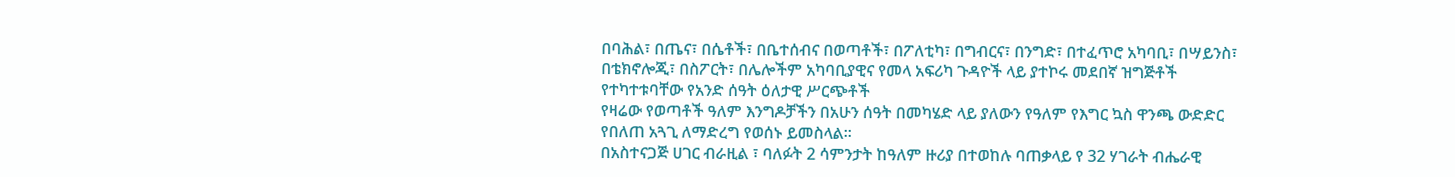በባሕል፣ በጤና፣ በሴቶች፣ በቤተሰብና በወጣቶች፣ በፖለቲካ፣ በግብርና፣ በንግድ፣ በተፈጥሮ አካባቢ፣ በሣይንስ፣ በቴክኖሎጂ፣ በስፖርት፣ በሌሎችም አካባቢያዊና የመላ አፍሪካ ጉዳዮች ላይ ያተኮሩ መደበኛ ዝግጅቶች የተካተቱባቸው የአንድ ሰዓት ዕለታዊ ሥርጭቶች
የዛሬው የወጣቶች ዓለም እንግዶቻችን በአሁን ሰዓት በመካሄድ ላይ ያለውን የዓለም የእግር ኳስ ዋንጫ ውድድር የበለጠ አጓጊ ለማድረግ የወሰኑ ይመስላል።
በአስተናጋጅ ሀገር ብራዚል ፣ ባለፉት 2 ሳምንታት ከዓለም ዙሪያ በተወከሉ ባጠቃላይ የ 32 ሃገራት ብሔራዊ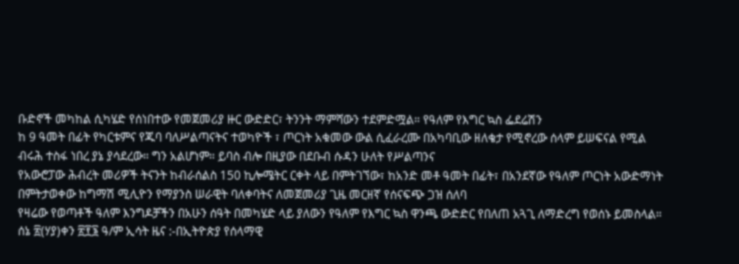ቡድኖች መካከል ሲካሄድ የሰነበተው የመጀመሪያ ዙር ውድድር፣ ትንንት ማምሻውን ተደምድሟል። የዓለም የእግር ኳስ ፌደሬሽን
ከ 9 ዓመት በፊት የካርቱምና የጁባ ባለሥልጣናትና ተወካዮች ፣ ጦርነት አቁመው ውል ሲፈራረሙ በአካባቢው ዘለቄታ የሚኖረው ሰላም ይሠፍናል የሚል ብሩሕ ተስፋ ነበረ ያኔ ያሳደረው። ግን አልሆነም። ይባስ ብሎ በዚያው በደቡብ ሱዳን ሁለት የሥልጣንና
የአውሮፓው ሕብረት መሪዎች ትናንት ከብራሰልስ 150 ኪሎሜትር ርቀት ላይ በምትገኘው፣ ከአንድ መቶ ዓመት በፊት፣ በአንደኛው የዓለም ጦርነት አውድማነት በምትታወቀው ከግማሽ ሚሊዮን የማያንስ ሠራዊት ባለቀባትና ለመጀመሪያ ጊዜ መርዘኛ የሰናፍጭ ጋዝ ሰለባ
የዛሬው የወጣቶች ዓለም እንግዶቻችን በአሁን ሰዓት በመካሄድ ላይ ያለውን የዓለም የእግር ኳስ ዋንጫ ውድድር የበለጠ አጓጊ ለማድረግ የወሰኑ ይመስላል።
ሰኔ ፳(ሃያ)ቀን ፳፻፮ ዓ/ም ኢሳት ዜና :-በኢትዮጵያ የሰላማዊ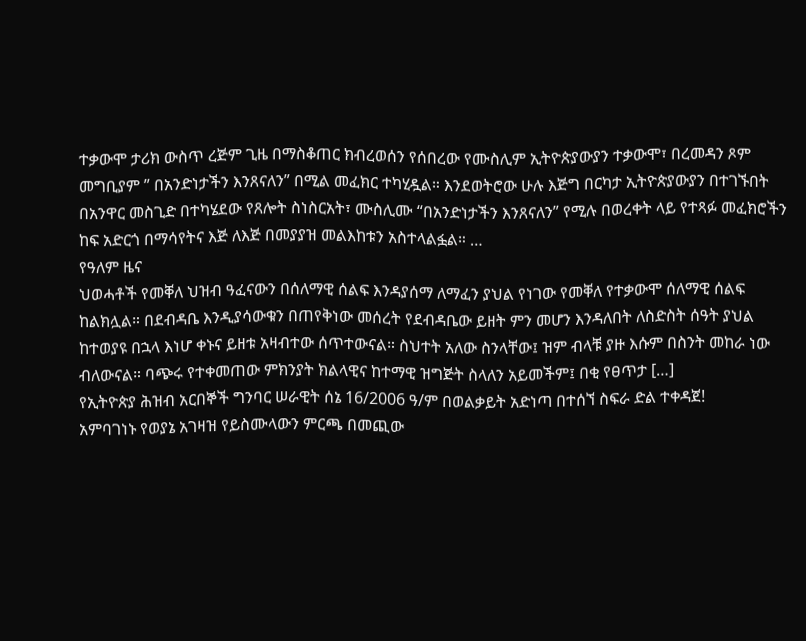ተቃውሞ ታሪክ ውስጥ ረጅም ጊዜ በማስቆጠር ክብረወሰን የሰበረው የሙስሊም ኢትዮጵያውያን ተቃውሞ፣ በረመዳን ጾም መግቢያም ” በአንድነታችን እንጸናለን” በሚል መፈክር ተካሂዷል። እንደወትሮው ሁሉ እጅግ በርካታ ኢትዮጵያውያን በተገኙበት በአንዋር መስጊድ በተካሄደው የጸሎት ስነስርአት፣ ሙስሊሙ “በአንድነታችን እንጸናለን” የሚሉ በወረቀት ላይ የተጻፉ መፈክሮችን ከፍ አድርጎ በማሳየትና እጅ ለእጅ በመያያዝ መልእከቱን አስተላልፏል። …
የዓለም ዜና
ህወሓቶች የመቐለ ህዝብ ዓፈናውን በሰለማዊ ሰልፍ እንዳያሰማ ለማፈን ያህል የነገው የመቐለ የተቃውሞ ሰለማዊ ሰልፍ ከልክሏል። በደብዳቤ እንዲያሳውቁን በጠየቅነው መሰረት የደብዳቤው ይዘት ምን መሆን እንዳለበት ለስድስት ሰዓት ያህል ከተወያዩ በኋላ እነሆ ቀኑና ይዘቱ አዛብተው ሰጥተውናል። ስህተት አለው ስንላቸው፤ ዝም ብላቹ ያዙ እሱም በስንት መከራ ነው ብለውናል። ባጭሩ የተቀመጠው ምክንያት ክልላዊና ከተማዊ ዝግጅት ስላለን አይመችም፤ በቂ የፀጥታ […]
የኢትዮጵያ ሕዝብ አርበኞች ግንባር ሠራዊት ሰኔ 16/2006 ዓ/ም በወልቃይት አድነጣ በተሰኘ ስፍራ ድል ተቀዳጀ!
አምባገነኑ የወያኔ አገዛዝ የይስሙላውን ምርጫ በመጪው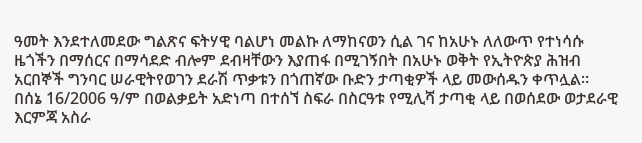ዓመት እንደተለመደው ግልጽና ፍትሃዊ ባልሆነ መልኩ ለማከናወን ሲል ገና ከአሁኑ ለለውጥ የተነሳሱ ዜጎችን በማሰርና በማሳደድ ብሎም ደብዛቸውን እያጠፋ በሚገኝበት በአሁኑ ወቅት የኢትዮጵያ ሕዝብ አርበኞች ግንባር ሠራዊትየወገን ደራሽ ጥቃቱን በጎጠኛው ቡድን ታጣቂዎች ላይ መውሰዱን ቀጥሏል።
በሰኔ 16/2006 ዓ/ም በወልቃይት አድነጣ በተሰኘ ስፍራ በስርዓቱ የሚሊሻ ታጣቂ ላይ በወሰደው ወታደራዊ እርምጃ አስራ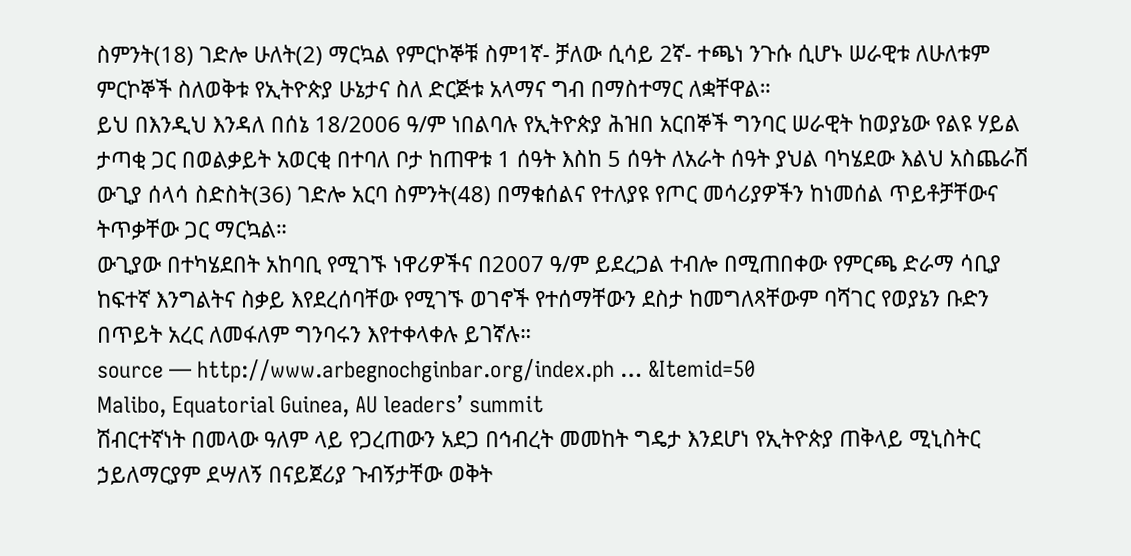ስምንት(18) ገድሎ ሁለት(2) ማርኳል የምርኮኞቹ ስም1ኛ- ቻለው ሲሳይ 2ኛ- ተጫነ ንጉሱ ሲሆኑ ሠራዊቱ ለሁለቱም ምርኮኞች ስለወቅቱ የኢትዮጵያ ሁኔታና ስለ ድርጅቱ አላማና ግብ በማስተማር ለቋቸዋል።
ይህ በእንዲህ እንዳለ በሰኔ 18/2006 ዓ/ም ነበልባሉ የኢትዮጵያ ሕዝበ አርበኞች ግንባር ሠራዊት ከወያኔው የልዩ ሃይል ታጣቂ ጋር በወልቃይት አወርቂ በተባለ ቦታ ከጠዋቱ 1 ሰዓት እስከ 5 ሰዓት ለአራት ሰዓት ያህል ባካሄደው እልህ አስጨራሽ ውጊያ ሰላሳ ስድስት(36) ገድሎ አርባ ስምንት(48) በማቁሰልና የተለያዩ የጦር መሳሪያዎችን ከነመሰል ጥይቶቻቸውና ትጥቃቸው ጋር ማርኳል።
ውጊያው በተካሄደበት አከባቢ የሚገኙ ነዋሪዎችና በ2007 ዓ/ም ይደረጋል ተብሎ በሚጠበቀው የምርጫ ድራማ ሳቢያ ከፍተኛ እንግልትና ስቃይ እየደረሰባቸው የሚገኙ ወገኖች የተሰማቸውን ደስታ ከመግለጻቸውም ባሻገር የወያኔን ቡድን በጥይት አረር ለመፋለም ግንባሩን እየተቀላቀሉ ይገኛሉ።
source — http://www.arbegnochginbar.org/index.ph … &Itemid=50
Malibo, Equatorial Guinea, AU leaders’ summit
ሽብርተኛነት በመላው ዓለም ላይ የጋረጠውን አደጋ በኅብረት መመከት ግዴታ እንደሆነ የኢትዮጵያ ጠቅላይ ሚኒስትር ኃይለማርያም ደሣለኝ በናይጀሪያ ጉብኝታቸው ወቅት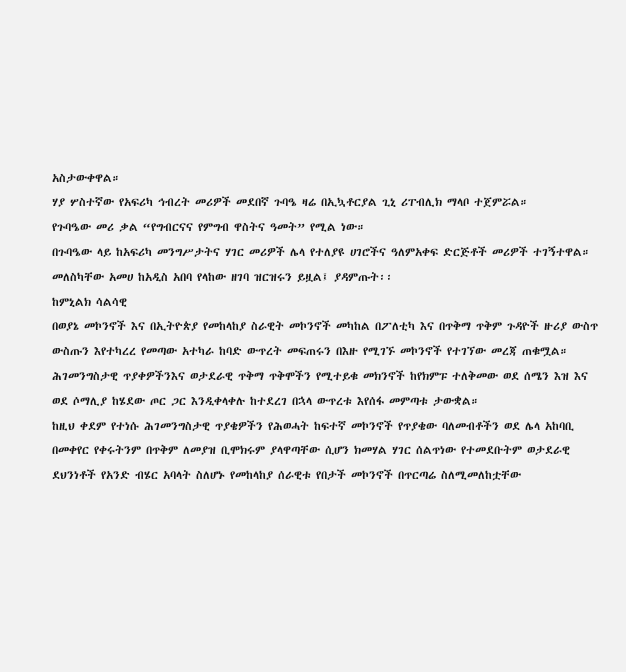አስታውቀዋል።
ሃያ ሦስተኛው የአፍሪካ ኅብረት መሪዎች መደበኛ ጉባዔ ዛሬ በኢኳቶርያል ጊኒ ሪፐብሊክ ማላቦ ተጀምሯል።
የጉባዔው መሪ ቃል “የግብርናና የምግብ ዋስትና ዓመት” የሚል ነው።
በጉባዔው ላይ ከአፍሪካ መንግሥታትና ሃገር መሪዎች ሌላ የተለያዩ ሀገሮችና ዓለምአቀፍ ድርጅቶች መሪዎች ተገኝተዋል።
መለስካቸው አመሀ ከአዲስ አበባ የላከው ዘገባ ዝርዝሩን ይዟል፤ ያዳምጡት፡፡
ከምኒልክ ሳልሳዊ
በወያኔ መኮንኖች እና በኢትዮጵያ የመከላከያ ስራዊት መኮንኖች መካከል በፖለቲካ እና በጥቅማ ጥቅም ጉዳዮች ዙሪያ ውስጥ ውስጡን እየተካረረ የመጣው አተካራ ከባድ ውጥረት መፍጠሩን በእዙ የሚገኙ መኮንኖች የተገኘው መረጃ ጠቁሟል። ሕገመንግስታዊ ጥያቀዎችንእና ወታደራዊ ጥቅማ ጥቅሞችን የሚተይቁ መክንኖች ከየክምፑ ተለቅመው ወደ ሰሜን እዝ እና ወደ ሶማሊያ ከሄደው ጦር ጋር እንዲቀላቀሉ ከተደረገ በኋላ ውጥረቱ እየሰፋ መምጣቱ ታውቋል።
ከዚህ ቀደም የተነሱ ሕገመንግስታዊ ጥያቄዎችን የሕወሓት ከፍተኛ መኮንኖች የጥያቄው ባለመብቶችን ወደ ሌላ አከባቢ በመቀየር የቀሩትንም በጥቅም ለመያዝ ቢሞክሩም ያላዋጣቸው ሲሆን ክመሃል ሃገር ሰልጥነው የተመደቡትም ወታደራዊ ደህንነቶች የአንድ ብሄር አባላት ስለሆኑ የመከላከያ ሰራዊቱ የበታች መኮንኖች በጥርጣሬ ስለሚመለከቷቸው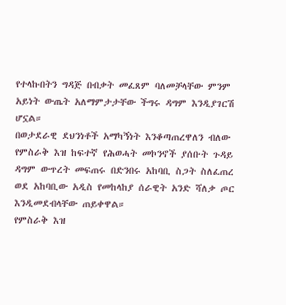የተላኩበትን ግዳጅ በብቃት መፈጸም ባለመቻላቸው ምንም አይነት ውጤት አለማምታታቸው ችግሩ ዳግም እንዲያገርሽ ሆኗል።
በወታደራዊ ደህንነቶች አማካኝነት እንቆጣጠረዋለን ብለው የምስራቅ እዝ ከፍተኛ የሕወሓት መኮንኖች ያሰቡት ጉዳይ ዳግም ውጥረት መፍጠሩ በድንበሩ አከባቢ ስጋት ስለፈጠረ ወደ አከባቢው አዲስ የመከላከያ ሰራዊት አንድ ሻለቃ ጦር እንዲመደብላቸው ጠይቀዋል።
የምስራቅ እዝ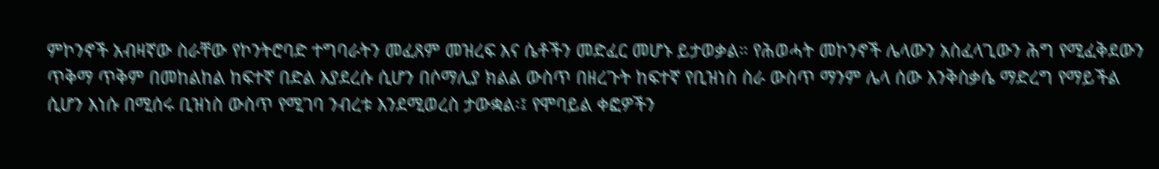ምኮንኖች አብዛኛው ስራቸው የኮንትሮባድ ተግባራትን መፈጸም መዝረፍ እና ሴቶችን መድፈር መሆኑ ይታወቃል። የሕወሓት መኮንኖች ሌላውን አስፈላጊውን ሕግ የሚፈቅደውን ጥቅማ ጥቅም በመከልከል ከፍተኛ በድል እያደረሱ ሲሆን በሶማሊያ ክልል ውስጥ በዘረጉት ከፍተኛ የቢዝነስ ስራ ውስጥ ማንም ሌላ ሰው እንቅስቃሴ ማድረግ የማይችል ሲሆን እነሱ በሚሰሩ ቢዝነስ ውስጥ የሚገባ ንብረቱ እንደሚወረስ ታውቋል፡፤ የሞባይል ቀፎዎችን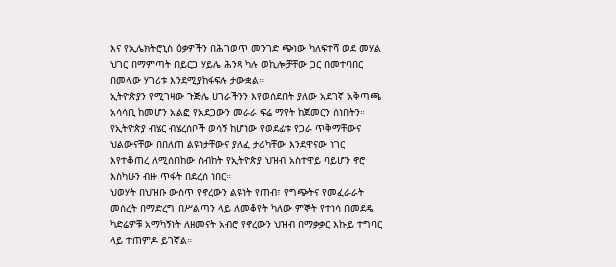እና የኢሌክትሮኒስ ዕቃዎችን በሕገወጥ መንገድ ጭነው ካለፍተሻ ወደ መሃል ህገር በማምጣት በይርጋ ሃይሌ ሕንጻ ካሉ ወኪሎቻቸው ጋር በመተባበር በመላው ሃገሪቱ እንደሚያከፋፍሉ ታውቋል።
ኢትዮጵያን የሚገዛው ጉጅሌ ሀገራችንን እየወሰደበት ያለው አደገኛ አቅጣጫ አሳሳቢ ከመሆን አልፎ የአደጋውን መራራ ፍሬ ማየት ከጀመርን ሰነበትን። የኢትዮጵያ ብሄር ብሄረሰቦች ወሳኝ ከሆነው የወደፊቱ የጋራ ጥቅማቸውና ህልውናቸው በበለጠ ልዩነታቸውና ያለፈ ታሪካቸው እንደዋናው ነገር እየተቆጠረ ለሚሰበከው ስብከት የኢትዮጵያ ህዝብ አስተዋይ ባይሆን ኖሮ እስካሁን ብዙ ጥፋት በደረሰ ነበር።
ህወሃት በህዝቡ ውስጥ የኖረውን ልዩነት የጠብ፣ የግጭትና የመፈራራት መሰረት በማድረግ በሥልጣን ላይ ለመቆየት ካለው ምኞት የተነሳ በመደዴ ካድሬዎቹ አማካኝነት ለዘመናት አብሮ የኖረውን ህዝብ በማቃቃር እኩይ ተግባር ላይ ተጠምዶ ይገኛል።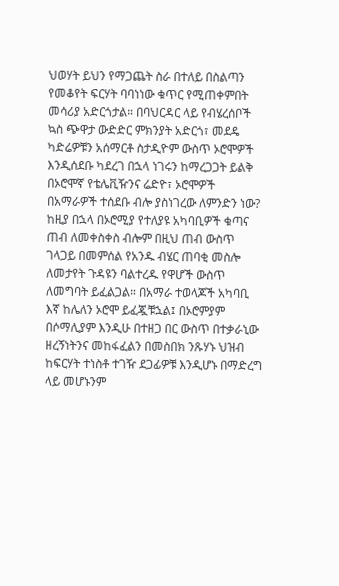ህወሃት ይህን የማጋጨት ስራ በተለይ በስልጣን የመቆየት ፍርሃት ባባነነው ቁጥር የሚጠቀምበት መሳሪያ አድርጎታል። በባህርዳር ላይ የብሄረሰቦች ኳስ ጭዋታ ውድድር ምክንያት አድርጎ፣ መደዴ ካድሬዎቹን አሰማርቶ ስታዲዮም ውስጥ ኦሮሞዎች እንዲሰደቡ ካደረገ በኋላ ነገሩን ከማረጋጋት ይልቅ በኦሮሞኛ የቴሌቪዥንና ሬድዮ፣ ኦሮሞዎች በአማራዎች ተሰደቡ ብሎ ያስነገረው ለምንድን ነው? ከዚያ በኋላ በኦሮሚያ የተለያዩ አካባቢዎች ቁጣና ጠብ ለመቀስቀስ ብሎም በዚህ ጠብ ውስጥ ገላጋይ በመምሰል የአንዱ ብሄር ጠባቂ መስሎ ለመታየት ጉዳዩን ባልተረዱ የዋሆች ውስጥ ለመግባት ይፈልጋል። በአማራ ተወላጆች አካባቢ እኛ ከሌለን ኦሮሞ ይፈጇቹኋል፤ በኦሮምያም በሶማሊያም እንዲሁ በተዘጋ በር ውስጥ በተቃራኒው ዘረኝነትንና መከፋፈልን በመስበክ ንጹሃኑ ህዝብ ከፍርሃት ተነስቶ ተገዥ ደጋፊዎቹ እንዲሆኑ በማድረግ ላይ መሆኑንም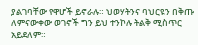ያልገባቸው የዋሆች ይኖራሉ። ህወሃትንና ባህርዩን በቅጡ ለምናውቀው ወገኖች ግን ይህ ተንኮሉ ትልቅ ሚስጥር አይደለም።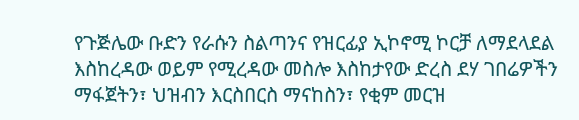የጉጅሌው ቡድን የራሱን ስልጣንና የዝርፊያ ኢኮኖሚ ኮርቻ ለማደላደል እስከረዳው ወይም የሚረዳው መስሎ እስከታየው ድረስ ደሃ ገበሬዎችን ማፋጀትን፣ ህዝብን እርስበርስ ማናከስን፣ የቂም መርዝ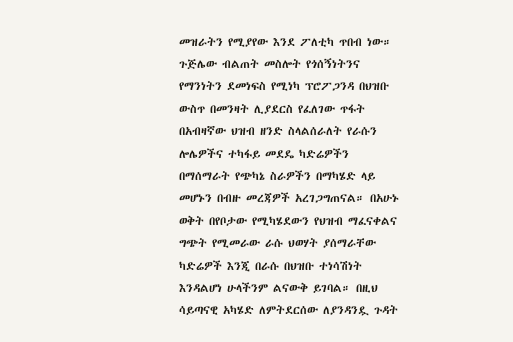መዝራትን የሚያየው እንደ ፖለቲካ ጥበብ ነው።
ጉጅሌው ብልጠት መስሎት የጎሰኝነትንና የማንነትን ደመነፍስ የሚነካ ፕሮፖጋንዳ በህዝቡ ውስጥ በመንዛት ሊያደርስ የፈለገው ጥፋት በአብዛኛው ህዝብ ዘንድ ስላልሰራለት የራሱን ሎሌዎችና ተካፋይ መደዴ ካድሬዎችን በማሰማራት የጭካኔ ስራዎችን በማካሄድ ላይ መሆኑን በብዙ መረጃዎች አረገጋግጠናል። በአሁኑ ወቅት በየቦታው የሚካሄደውን የህዝብ ማፈናቀልና ግጭት የሚመራው ራሱ ህወሃት ያሰማራቸው ካድሬዎች እንጂ በራሱ በህዝቡ ተነሳሽነት እንዳልሆነ ሁላችንም ልናውቅ ይገባል። በዚህ ሳይጣናዊ አካሄድ ለምትደርሰው ለያንዳንዷ ጉዳት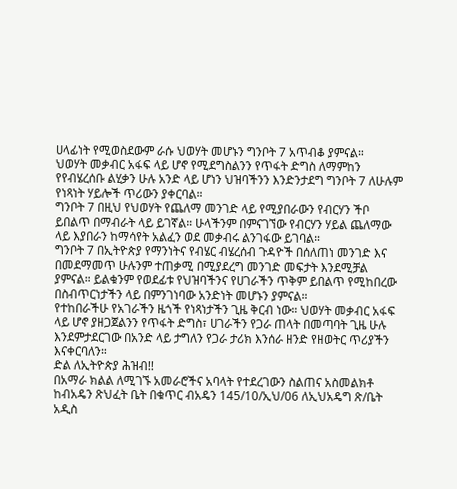ሀላፊነት የሚወስደውም ራሱ ህወሃት መሆኑን ግንቦት 7 አጥብቆ ያምናል።
ህወሃት መቃብር አፋፍ ላይ ሆኖ የሚደግስልንን የጥፋት ድግስ ለማምከን የየብሄረሰቡ ልሂቃን ሁሉ አንድ ላይ ሆነን ህዝባችንን እንድንታደግ ግንቦት 7 ለሁሉም የነጻነት ሃይሎች ጥሪውን ያቀርባል።
ግንቦት 7 በዚህ የህወሃት የጨለማ መንገድ ላይ የሚያበራውን የብርሃን ችቦ ይበልጥ በማብራት ላይ ይገኛል። ሁላችንም በምናገኘው የብርሃን ሃይል ጨለማው ላይ እያበራን ከማሳየት አልፈን ወደ መቃብሩ ልንገፋው ይገባል።
ግንቦት 7 በኢትዮጵያ የማንነትና የብሄር ብሄረሰብ ጉዳዮች በሰለጠነ መንገድ እና በመደማመጥ ሁሉንም ተጠቃሚ በሚያደረግ መንገድ መፍታት እንደሚቻል ያምናል። ይልቁንም የወደፊቱ የህዝባችንና የሀገራችን ጥቅም ይበልጥ የሚከበረው በስብጥርነታችን ላይ በምንገነባው አንድነት መሆኑን ያምናል።
የተከበራችሁ የአገራችን ዜጎች የነጻነታችን ጊዜ ቅርብ ነው። ህወሃት መቃብር አፋፍ ላይ ሆኖ ያዘጋጀልንን የጥፋት ድግስ፣ ሀገራችን የጋራ ጠላት በመጣባት ጊዜ ሁሉ እንደምታደርገው በአንድ ላይ ታግለን የጋራ ታሪክ እንሰራ ዘንድ የዘወትር ጥሪያችን እናቀርባለን።
ድል ለኢትዮጵያ ሕዝብ!!
በአማራ ክልል ለሚገኙ አመራሮችና አባላት የተደረገውን ስልጠና አስመልክቶ ከብአዴን ጽህፈት ቤት በቁጥር ብአዴን 145/10/ኢህ/06 ለኢህአዴግ ጽ/ቤት አዲስ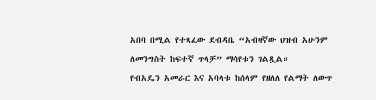አበባ በሚል የተጻፈው ደብዳቤ “አብዛኛው ህዝብ አሁንም ለመንግስት ከፍተኛ ጥላቻ” ማሳየቱን ገልጿል።
የብአዴን አመራር እና አባላቱ ከሰላም የዘለለ የልማት ለውጥ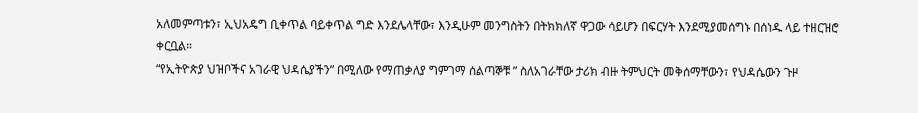አለመምጣቱን፣ ኢህአዴግ ቢቀጥል ባይቀጥል ግድ እንደሌላቸው፣ እንዲሁም መንግስትን በትክክለኛ ዋጋው ሳይሆን በፍርሃት እንደሚያመሰግኑ በሰነዱ ላይ ተዘርዝሮ ቀርቧል።
“የኢትዮጵያ ህዝቦችና አገራዊ ህዳሴያችን” በሚለው የማጠቃለያ ግምገማ ሰልጣኞቹ ” ስለአገራቸው ታሪክ ብዙ ትምህርት መቅሰማቸውን፣ የህዳሴውን ጉዞ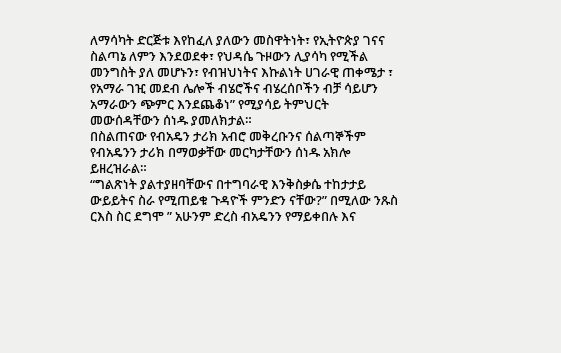ለማሳካት ድርጅቱ እየከፈለ ያለውን መስዋትነት፣ የኢትዮጵያ ገናና ስልጣኔ ለምን እንደወደቀ፣ የህዳሴ ጉዞውን ሊያሳካ የሚችል መንግስት ያለ መሆኑን፣ የብዝህነትና እኩልነት ሀገራዊ ጠቀሜታ ፣ የአማራ ገዢ መደብ ሌሎች ብሄሮችና ብሄረሰቦችን ብቻ ሳይሆን አማራውን ጭምር እንደጨቆነ” የሚያሳይ ትምህርት መውሰዳቸውን ሰነዱ ያመለክታል።
በስልጠናው የብአዴን ታሪክ አብሮ መቅረቡንና ሰልጣኞችም የብአዴንን ታሪክ በማወቃቸው መርካታቸውን ሰነዱ አክሎ ይዘረዝራል።
“ግልጽነት ያልተያዘባቸውና በተግባራዊ እንቅስቃሴ ተከታታይ ውይይትና ስራ የሚጠይቁ ጉዳዮች ምንድን ናቸው?” በሚለው ንጹስ ርእስ ስር ደግሞ ” አሁንም ድረስ ብአዴንን የማይቀበሉ እና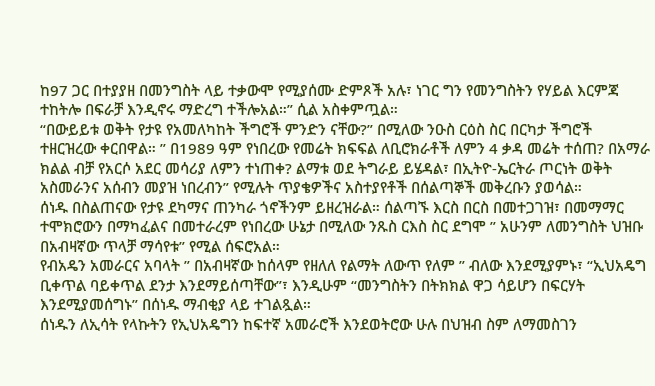ከ97 ጋር በተያያዘ በመንግስት ላይ ተቃውሞ የሚያሰሙ ድምጾች አሉ፣ ነገር ግን የመንግስትን የሃይል እርምጃ ተከትሎ በፍራቻ እንዲኖሩ ማድረግ ተችሎአል።” ሲል አስቀምጧል።
“በውይይቱ ወቅት የታዩ የአመለካከት ችግሮች ምንድን ናቸው?” በሚለው ንዑስ ርዕስ ስር በርካታ ችግሮች ተዘርዝረው ቀርበዋል። ” በ1989 ዓም የነበረው የመሬት ክፍፍል ለቢሮክራቶች ለምን 4 ቃዳ መሬት ተሰጠ? በአማራ ክልል ብቻ የአርሶ አደር መሳሪያ ለምን ተነጠቀ? ልማቱ ወደ ትግራይ ይሄዳል፣ በኢትዮ-ኤርትራ ጦርነት ወቅት አስመራንና አሰብን መያዝ ነበረብን” የሚሉት ጥያቄዎችና አስተያየቶች በሰልጣኞች መቅረቡን ያወሳል።
ሰነዱ በስልጠናው የታዩ ደካማና ጠንካራ ጎኖችንም ይዘረዝራል። ሰልጣኙ እርስ በርስ በመተጋገዝ፣ በመማማር ተሞክሮውን በማካፈልና በመተራረም የነበረው ሁኔታ በሚለው ንጹስ ርእስ ስር ደግሞ ” አሁንም ለመንግስት ህዝቡ በአብዛኛው ጥላቻ ማሳየቱ” የሚል ሰፍሮአል።
የብአዴን አመራርና አባላት ” በአብዛኛው ከሰላም የዘለለ የልማት ለውጥ የለም ” ብለው እንደሚያምኑ፣ “ኢህአዴግ ቢቀጥል ባይቀጥል ደንታ እንደማይሰጣቸው”፣ እንዲሁም “መንግስትን በትክክል ዋጋ ሳይሆን በፍርሃት እንደሚያመሰግኑ” በሰነዱ ማብቂያ ላይ ተገልጿል።
ሰነዱን ለኢሳት የላኩትን የኢህአዴግን ከፍተኛ አመራሮች እንደወትሮው ሁሉ በህዝብ ስም ለማመስገን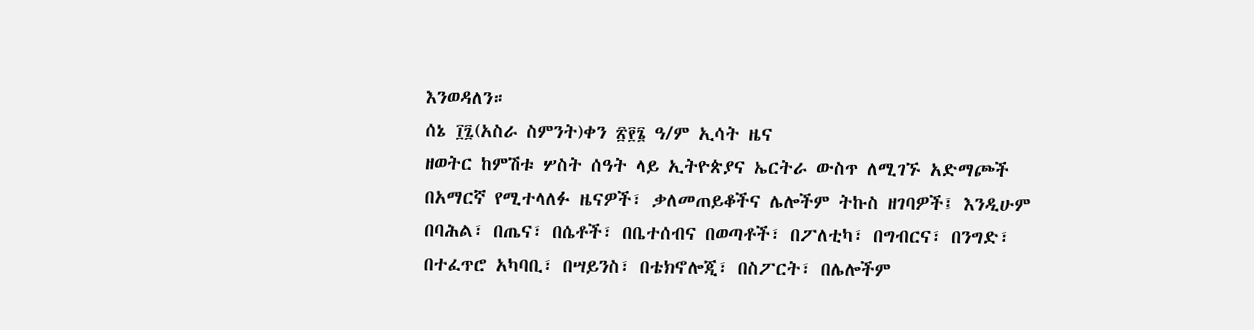እንወዳለን።
ሰኔ ፲፯(አስራ ስምንት)ቀን ፳፻፮ ዓ/ም ኢሳት ዜና
ዘወትር ከምሽቱ ሦስት ሰዓት ላይ ኢትዮጵያና ኤርትራ ውስጥ ለሚገኙ አድማጮች በአማርኛ የሚተላለፉ ዜናዎች፣ ቃለመጠይቆችና ሌሎችም ትኩስ ዘገባዎች፤ እንዲሁም በባሕል፣ በጤና፣ በሴቶች፣ በቤተሰብና በወጣቶች፣ በፖለቲካ፣ በግብርና፣ በንግድ፣ በተፈጥሮ አካባቢ፣ በሣይንስ፣ በቴክኖሎጂ፣ በስፖርት፣ በሌሎችም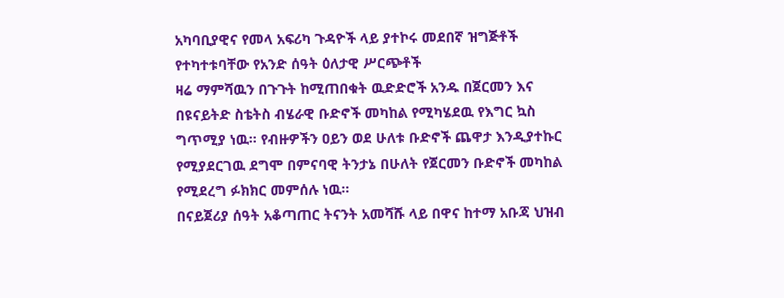አካባቢያዊና የመላ አፍሪካ ጉዳዮች ላይ ያተኮሩ መደበኛ ዝግጅቶች የተካተቱባቸው የአንድ ሰዓት ዕለታዊ ሥርጭቶች
ዛሬ ማምሻዉን በጉጉት ከሚጠበቁት ዉድድሮች አንዱ በጀርመን እና በዩናይትድ ስቴትስ ብሄራዊ ቡድኖች መካከል የሚካሄደዉ የእግር ኳስ ግጥሚያ ነዉ። የብዙዎችን ዐይን ወደ ሁለቱ ቡድኖች ጨዋታ እንዲያተኩር የሚያደርገዉ ደግሞ በምናባዊ ትንታኔ በሁለት የጀርመን ቡድኖች መካከል የሚደረግ ፉክክር መምሰሉ ነዉ።
በናይጀሪያ ሰዓት አቆጣጠር ትናንት አመሻሹ ላይ በዋና ከተማ አቡጃ ህዝብ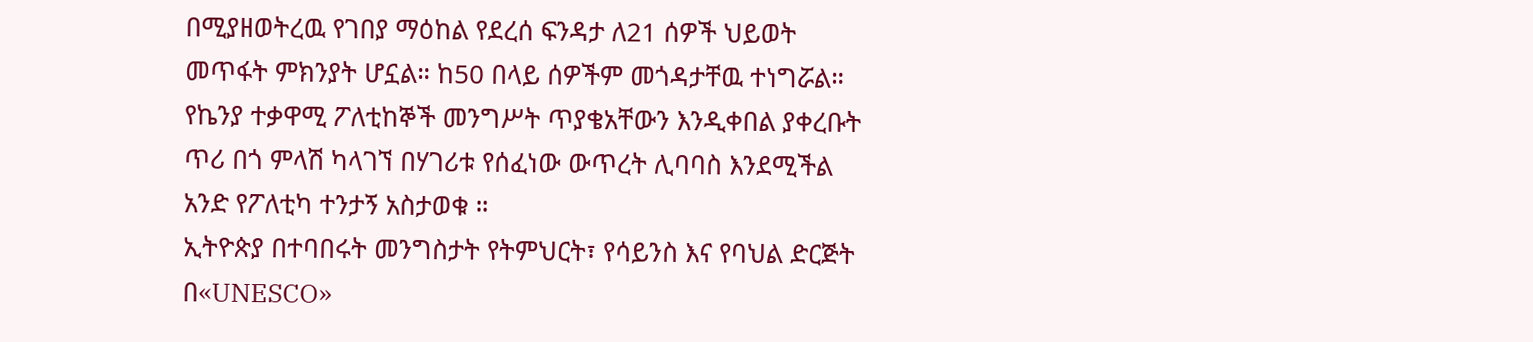በሚያዘወትረዉ የገበያ ማዕከል የደረሰ ፍንዳታ ለ21 ሰዎች ህይወት መጥፋት ምክንያት ሆኗል። ከ50 በላይ ሰዎችም መጎዳታቸዉ ተነግሯል።
የኬንያ ተቃዋሚ ፖለቲከኞች መንግሥት ጥያቄአቸውን እንዲቀበል ያቀረቡት ጥሪ በጎ ምላሽ ካላገኘ በሃገሪቱ የሰፈነው ውጥረት ሊባባስ እንደሚችል አንድ የፖለቲካ ተንታኝ አስታወቁ ።
ኢትዮጵያ በተባበሩት መንግስታት የትምህርት፣ የሳይንስ እና የባህል ድርጅት በ«UNESCO»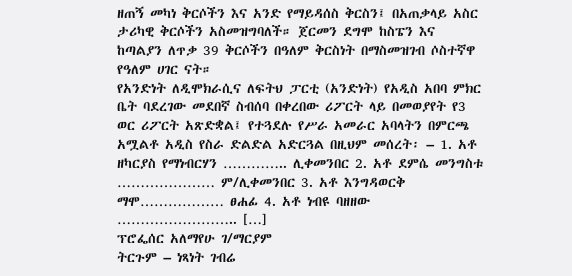ዘጠኝ መካነ ቅርሶችን እና አንድ የማይዳሰስ ቅርስን፤ በአጠቃላይ አስር ታሪካዊ ቅርሶችን አስመዝግባለች። ጀርመን ደግሞ ከስፔን እና ከጣልያን ለጥቃ 39 ቅርሶችን በዓለም ቅርስነት በማስመዝገብ ሶስተኛዋ የዓለም ሀገር ናት።
የአንድነት ለዲሞክራሲና ለፍትህ ፓርቲ (አንድነት) የአዲስ አበባ ምክር ቤት ባደረገው መደበኛ ስብሰባ በቀረበው ሪፖርት ላይ በመወያየት የ3 ወር ሪፖርት አጽድቋል፤ የተጓደሉ የሥራ አመራር አባላትን በምርጫ አሟልቶ አዲስ የስራ ድልድል አድርጓል በዚህም መሰረት፡ – 1. አቶ ዘካርያስ የማነብርሃን ………….. ሊቀመንበር 2. አቶ ደምሴ መንግስቱ ………………… ም/ሊቀመንበር 3. አቶ እንግዳወርቅ ማሞ……………… ፀሐፊ 4. አቶ ነብዩ ባዘዘው …………………….. […]
ፕሮፌሰር አለማየሁ ገ/ማርያም
ትርጉም – ነጻነት ገብሬ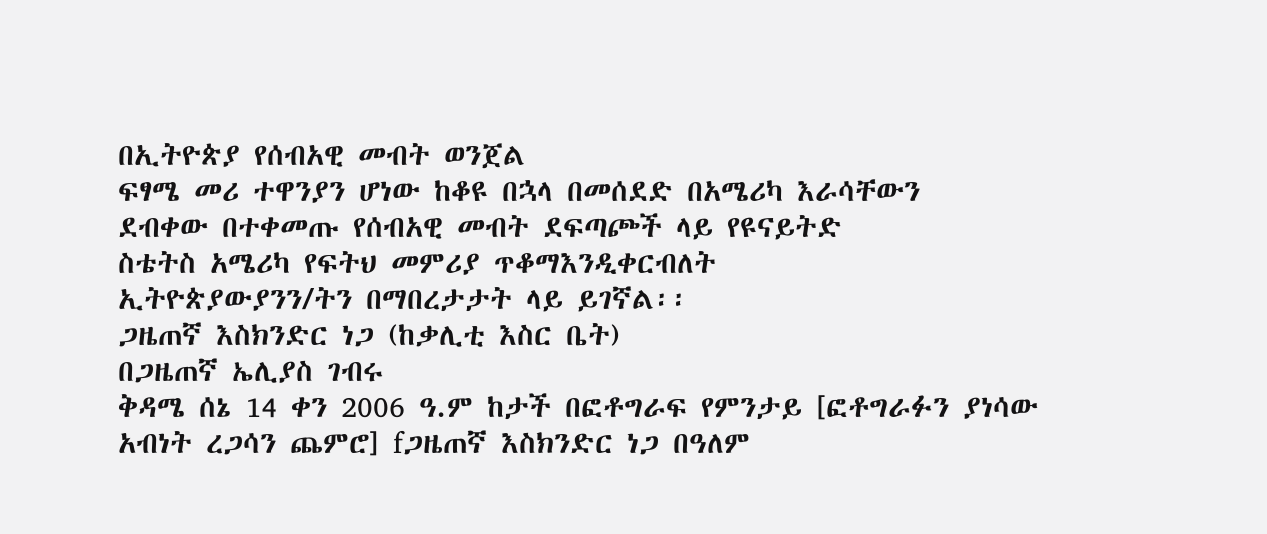በኢትዮጵያ የሰብአዊ መብት ወንጀል
ፍፃሜ መሪ ተዋንያን ሆነው ከቆዩ በኋላ በመሰደድ በአሜሪካ እራሳቸውን
ደብቀው በተቀመጡ የሰብአዊ መብት ደፍጣጮች ላይ የዩናይትድ
ስቴትስ አሜሪካ የፍትህ መምሪያ ጥቆማእንዲቀርብለት
ኢትዮጵያውያንን/ትን በማበረታታት ላይ ይገኛል፡፡
ጋዜጠኛ እስክንድር ነጋ (ከቃሊቲ እስር ቤት)
በጋዜጠኛ ኤሊያስ ገብሩ
ቅዳሜ ሰኔ 14 ቀን 2006 ዓ.ም ከታች በፎቶግራፍ የምንታይ [ፎቶግራፉን ያነሳው አብነት ረጋሳን ጨምሮ] fጋዜጠኛ እስክንድር ነጋ በዓለም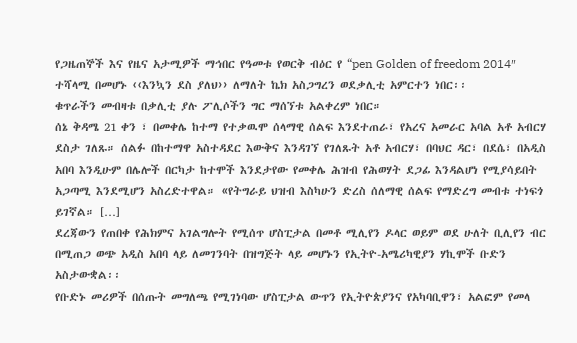የጋዜጠኞች እና የዜና አታሚዎች ማኅበር የዓመቱ የወርቅ ብዕር የ “pen Golden of freedom 2014″ ተሻላሚ በመሆኑ ‹‹እንኳን ደስ ያለህ›› ለማለት ኬክ አስጋግረን ወደቃሊቲ አምርተን ነበር፡፡
ቁጥራችን መብዛቱ በቃሊቲ ያሉ ፖሊሶችን ግር ማሰኘቱ አልቀረም ነበር።
ሰኔ ቅዳሜ 21 ቀን ፣ በመቀሌ ከተማ የተቃዉሞ ሰላማዊ ሰልፍ እንደተጠራ፣ የአረና አመራር አባል አቶ አብርሃ ደስታ ገለጹ። ሰልፉ በከተማዋ አስተዳደር እውቅና እንዳገኘ የገለጹት አቶ አብርሃ፣ በባህር ዳር፣ በደሴ፣ በአዲስ አበባ እንዲሁም በሌሎች በርካታ ከተሞች እንደታየው የመቀሌ ሕዝብ የሕወሃት ደጋፊ እንዳልሆነ የሚያሳይበት አጋጣሚ እንደሚሆን አስረድተዋል። «የትግራይ ህዝብ እስካሁን ድረስ ሰለማዊ ሰልፍ የማድረግ መብቱ ተነፍጎ ይገኛል። […]
ደረጃውን የጠበቀ የሕክምና አገልግሎት የሚሰጥ ሆስፒታል በመቶ ሚሊየን ዶላር ወይም ወደ ሁለት ቢሊየን ብር በሚጠጋ ወጭ አዲስ አበባ ላይ ለመገንባት በዝግጅት ላይ መሆኑን የኢትዮ-አሜሪካዊያን ሃኪሞች ቡድን አስታውቋል፡፡
የቡድኑ መሪዎች በሰጡት መግለጫ የሚገነባው ሆስፒታል ውጥን የኢትዮጵያንና የአካባቢዋን፣ አልፎም የመላ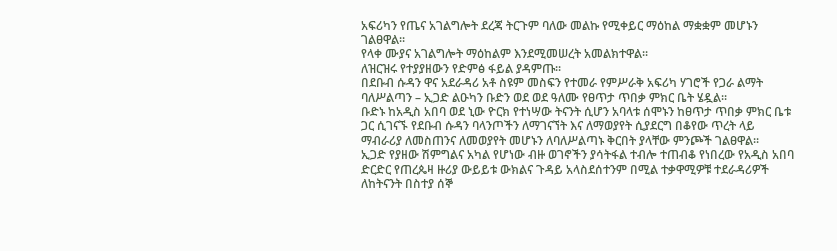አፍሪካን የጤና አገልግሎት ደረጃ ትርጉም ባለው መልኩ የሚቀይር ማዕከል ማቋቋም መሆኑን ገልፀዋል፡፡
የላቀ ሙያና አገልግሎት ማዕከልም እንደሚመሠረት አመልክተዋል፡፡
ለዝርዝሩ የተያያዘውን የድምፅ ፋይል ያዳምጡ፡፡
በደቡብ ሱዳን ዋና አደራዳሪ አቶ ስዩም መስፍን የተመራ የምሥራቅ አፍሪካ ሃገሮች የጋራ ልማት ባለሥልጣን – ኢጋድ ልዑካን ቡድን ወደ ወደ ዓለሙ የፀጥታ ጥበቃ ምክር ቤት ሄዷል፡፡
ቡድኑ ከአዲስ አበባ ወደ ኒው ዮርክ የተነሣው ትናንት ሲሆን አባላቱ ሰሞኑን ከፀጥታ ጥበቃ ምክር ቤቱ ጋር ሲገናኙ የደቡብ ሱዳን ባላንጦችን ለማገናኘት እና ለማወያየት ሲያደርግ በቆየው ጥረት ላይ ማብራሪያ ለመስጠንና ለመወያየት መሆኑን ለባለሥልጣኑ ቅርበት ያላቸው ምንጮች ገልፀዋል፡፡
ኢጋድ የያዘው ሽምግልና አካል የሆነው ብዙ ወገኖችን ያሳትፋል ተብሎ ተጠብቆ የነበረው የአዲስ አበባ ድርድር የጠረጴዛ ዙሪያ ውይይቱ ውክልና ጉዳይ አላስደሰተንም በሚል ተቃዋሚዎቹ ተደራዳሪዎች ለከትናንት በስተያ ሰኞ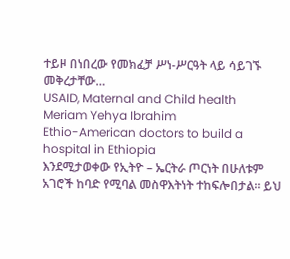ተይዞ በነበረው የመክፈቻ ሥነ-ሥርዓት ላይ ሳይገኙ መቅረታቸው…
USAID, Maternal and Child health
Meriam Yehya Ibrahim
Ethio-American doctors to build a hospital in Ethiopia
እንደሚታወቀው የኢትዮ – ኤርትራ ጦርነት በሁለቱም አገሮች ከባድ የሚባል መስዋእትነት ተከፍሎበታል። ይህ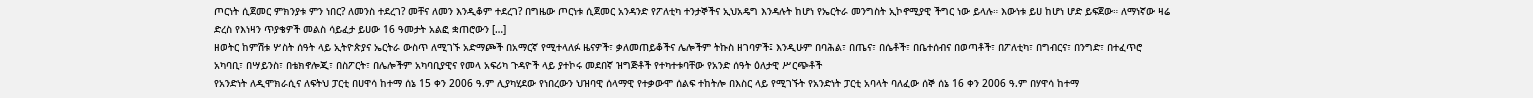ጦርነት ሲጀመር ምክንያቱ ምን ነበር? ለመንስ ተደረገ? መቸና ለመን እንዲቆም ተደረገ? በግዜው ጦርነቱ ሲጀመር አንዳንድ የፖለቲካ ተንታኞችና ኢህአዴግ እንዳሉት ከሆነ የኤርትራ መንግስት ኢኮኖሚያዊ ችግር ነው ይላሉ። እውነቱ ይሀ ከሆነ ሆድ ይፍጀው። ለማነኛው ዛሬ ድረስ የእነዛን ጥያቄዎች መልስ ሳይፈታ ይሀው 16 ዓመታት አልፎ ቋጠሮውን […]
ዘወትር ከምሽቱ ሦስት ሰዓት ላይ ኢትዮጵያና ኤርትራ ውስጥ ለሚገኙ አድማጮች በአማርኛ የሚተላለፉ ዜናዎች፣ ቃለመጠይቆችና ሌሎችም ትኩስ ዘገባዎች፤ እንዲሁም በባሕል፣ በጤና፣ በሴቶች፣ በቤተሰብና በወጣቶች፣ በፖለቲካ፣ በግብርና፣ በንግድ፣ በተፈጥሮ አካባቢ፣ በሣይንስ፣ በቴክኖሎጂ፣ በስፖርት፣ በሌሎችም አካባቢያዊና የመላ አፍሪካ ጉዳዮች ላይ ያተኮሩ መደበኛ ዝግጅቶች የተካተቱባቸው የአንድ ሰዓት ዕለታዊ ሥርጭቶች
የአንድነት ለዲሞክራሲና ለፍትህ ፓርቲ በሀዋሳ ከተማ ሰኔ 15 ቀን 2006 ዓ.ም ሊያካሂደው የነበረውን ህዝባዊ ሰላማዊ የተቃውሞ ሰልፍ ተከትሎ በእስር ላይ የሚገኙት የአንድነት ፓርቲ አባላት ባለፈው ሰኞ ሰኔ 16 ቀን 2006 ዓ.ም በሃዋሳ ከተማ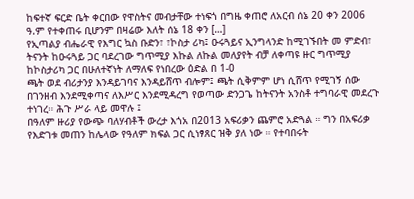ከፍተኛ ፍርድ ቤት ቀርበው የዋስትና መብታቸው ተነፍጎ በግዜ ቀጠሮ ለአርብ ሰኔ 20 ቀን 2006 ዓ.ም የተቀጠሩ ቢሆንም በዛሬው እለት ሰኔ 18 ቀን […]
የኢጣልያ ብሔራዊ የእግር ኳስ ቡድን፣ ፣ኮስታ ሪካ፤ ዑሩጓይና ኢንግላንድ ከሚገኙበት መ ምድብ፣ ትናንት ከዑሩጓይ ጋር ባደረገው ግጥሚያ እኩል ለኩል መለያየት ብቻ ለቀጣዩ ዙር ግጥሚያ ከኮስታሪካ ጋር በሁለተኛነት ለማለፍ የነበረው ዕድል በ 1-0
ጫት ወደ ብሪታንያ እንዳይገባና እንዳይሸጥ ብሎም፤ ጫት ሲቅምም ሆነ ሲሸጥ የሚገኝ ሰው በገንዘብ እንደሚቀጣና ለእሥር እንደሚዳረግ የወጣው ድንጋጌ ከትናንት አንስቶ ተግባራዊ መደረጉ ተነገረ። ሕጉ ሥራ ላይ መዋሉ ፤
በዓለም ዙሪያ የውጭ ባለሃብቶች ውረታ እጎአ በ2013 አፍሪቃን ጨምሮ አድጓል ። ግን በአፍሪቃ የእድገቱ መጠን ከሌላው የዓለም ክፍል ጋር ሲነፃጸር ዝቅ ያለ ነው ። የተባበሩት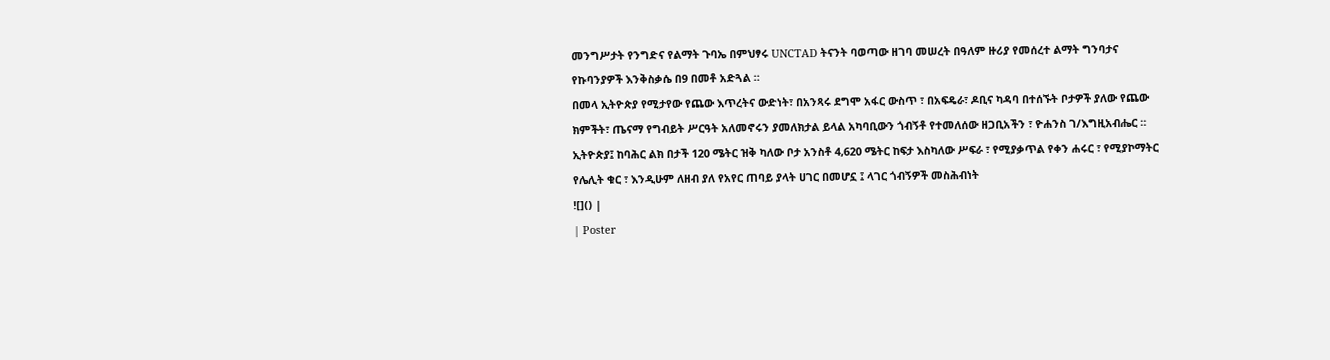መንግሥታት የንግድና የልማት ጉባኤ በምህፃሩ UNCTAD ትናንት ባወጣው ዘገባ መሠረት በዓለም ዙሪያ የመሰረተ ልማት ግንባታና የኩባንያዎች እንቅስቃሴ በ9 በመቶ አድጓል ።
በመላ ኢትዮጵያ የሚታየው የጨው እጥረትና ውድነት፣ በአንጻሩ ደግሞ አፋር ውስጥ ፣ በአፍዴራ፣ ዶቢና ካዳባ በተሰኙት ቦታዎች ያለው የጨው ክምችት፣ ጤናማ የግብይት ሥርዓት አለመኖሩን ያመለክታል ይላል አካባቢውን ጎብኝቶ የተመለሰው ዘጋቢአችን ፣ ዮሐንስ ገ/እግዚአብሔር ።
ኢትዮጵያ፤ ከባሕር ልክ በታች 120 ሜትር ዝቅ ካለው ቦታ አንስቶ 4,620 ሜትር ከፍታ እስካለው ሥፍራ ፣ የሚያቃጥል የቀን ሐሩር ፣ የሚያኮማትር የሌሊት ቁር ፣ እንዲሁም ለዘብ ያለ የአየር ጠባይ ያላት ሀገር በመሆኗ ፤ ላገር ጎብኝዎች መስሕብነት
![]() |
| Poster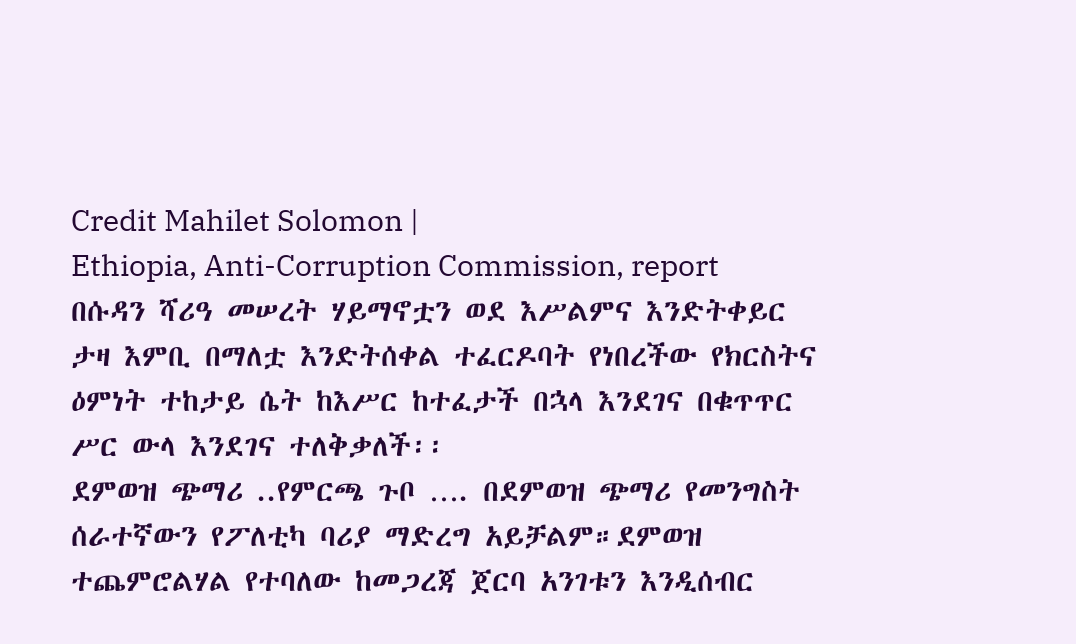Credit Mahilet Solomon |
Ethiopia, Anti-Corruption Commission, report
በሱዳን ሻሪዓ መሠረት ሃይማኖቷን ወደ እሥልምና እንድትቀይር ታዛ እምቢ በማለቷ እንድትሰቀል ተፈርዶባት የነበረችው የክርስትና ዕምነት ተከታይ ሴት ከእሥር ከተፈታች በኋላ እንደገና በቁጥጥር ሥር ውላ እንደገና ተለቅቃለች፡፡
ደምወዝ ጭማሪ ..የምርጫ ጉቦ …. በደምወዝ ጭማሪ የመንግስት ሰራተኛውን የፖለቲካ ባሪያ ማድረግ አይቻልም።ደምወዝ ተጨምሮልሃል የተባለው ከመጋረጃ ጀርባ አንገቱን እንዲሰብር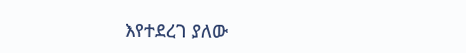እየተደረገ ያለው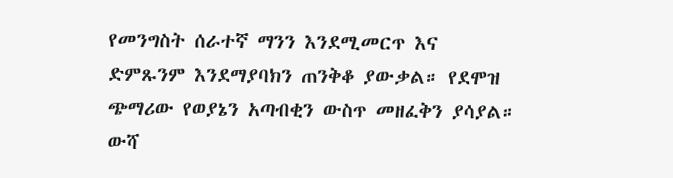የመንግስት ሰራተኛ ማንን እንደሚመርጥ እና ድምጹንም እንደማያባክን ጠንቅቆ ያውቃል። የደሞዝ ጭማሪው የወያኔን አጣብቂን ውስጥ መዘፈቅን ያሳያል። ውሻ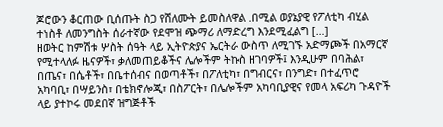ጆሮውን ቆርጠው ቢሰጡት ስጋ የሸለሙት ይመስለዋል .በሚል ወያኔያዊ የፖለቲካ ብሂል ተነስቶ ለመንግስት ሰራተኛው የደሞዝ ጭማሪ ለማድረግ እንደሚፈልግ […]
ዘወትር ከምሽቱ ሦስት ሰዓት ላይ ኢትዮጵያና ኤርትራ ውስጥ ለሚገኙ አድማጮች በአማርኛ የሚተላለፉ ዜናዎች፣ ቃለመጠይቆችና ሌሎችም ትኩስ ዘገባዎች፤ እንዲሁም በባሕል፣ በጤና፣ በሴቶች፣ በቤተሰብና በወጣቶች፣ በፖለቲካ፣ በግብርና፣ በንግድ፣ በተፈጥሮ አካባቢ፣ በሣይንስ፣ በቴክኖሎጂ፣ በስፖርት፣ በሌሎችም አካባቢያዊና የመላ አፍሪካ ጉዳዮች ላይ ያተኮሩ መደበኛ ዝግጅቶች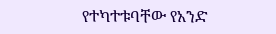የተካተቱባቸው የአንድ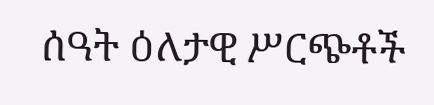ሰዓት ዕለታዊ ሥርጭቶች